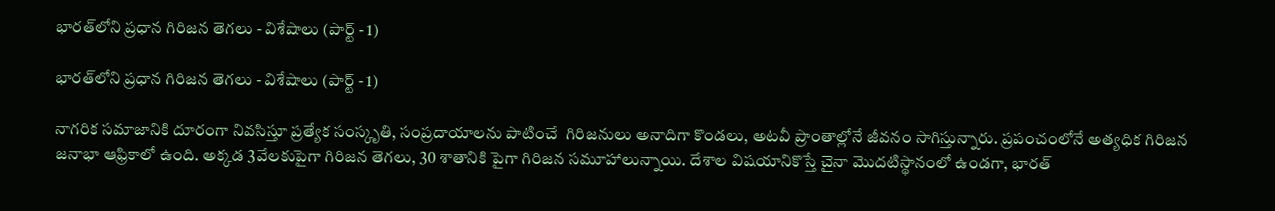భారత్‌లోని ప్రధాన గిరిజన తెగలు - విశేషాలు (పార్ట్‌ - 1)

భారత్‌లోని ప్రధాన గిరిజన తెగలు - విశేషాలు (పార్ట్‌ - 1)

నాగరిక సమాజానికి దూరంగా నివసిస్తూ ప్రత్యేక సంస్కృతి, సంప్రదాయాలను పాటించే  గిరిజనులు అనాదిగా కొండలు, అటవీ ప్రాంతాల్లోనే జీవనం సాగిస్తున్నారు. ప్రపంచంలోనే అత్యధిక గిరిజన జనాభా ఆఫ్రికాలో ఉంది. అక్కడ 3వేలకుపైగా గిరిజన తెగలు, 30 శాతానికి పైగా గిరిజన సమూహాలున్నాయి. దేశాల విషయానికొస్తే చైనా మొదటిస్థానంలో ఉండగా, భారత్‌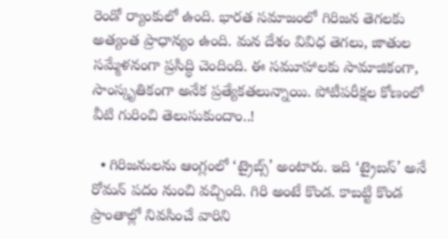రెండో ర్యాంకులో ఉంది. భారత సమాజంలో గిరిజన తెగలకు అత్యంత ప్రాధాన్యం ఉంది. మన దేశం వివిధ తెగలు, జాతుల సమ్మేళనంగా ప్రసిద్ధి చెందింది. ఈ సమూహాలకు సామాజికంగా, సాంస్కృతికంగా అనేక ప్రత్యేకతలున్నాయి. పోటీపరీక్షల కోణంలో వీటి గురించి తెలుసుకుందాం..!

  • గిరిజనులను ఆంగ్లంలో ‘ట్రైబ్స్‌’ అంటారు. ఇది ‘ట్రైబస్‌’ అనే రోమన్‌ పదం నుంచి వచ్చింది. గిరి అంటే కొండ. కాబట్టి కొండ ప్రాంతాల్లో నివసించే వారిని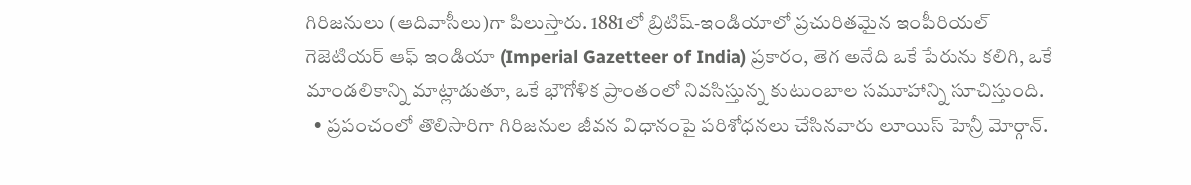గిరిజనులు (ఆదివాసీలు)గా పిలుస్తారు. 1881లో బ్రిటిష్‌-ఇండియాలో ప్రచురితమైన ఇంపీరియల్‌ గెజెటియర్‌ ఆఫ్‌ ఇండియా (Imperial Gazetteer of India) ప్రకారం, తెగ అనేది ఒకే పేరును కలిగి, ఒకే మాండలికాన్ని మాట్లాడుతూ, ఒకే భౌగోళిక ప్రాంతంలో నివసిస్తున్న కుటుంబాల సమూహాన్ని సూచిస్తుంది.
  • ప్రపంచంలో తొలిసారిగా గిరిజనుల జీవన విధానంపై పరిశోధనలు చేసినవారు లూయిస్‌ హెన్రీ మోర్గాన్‌.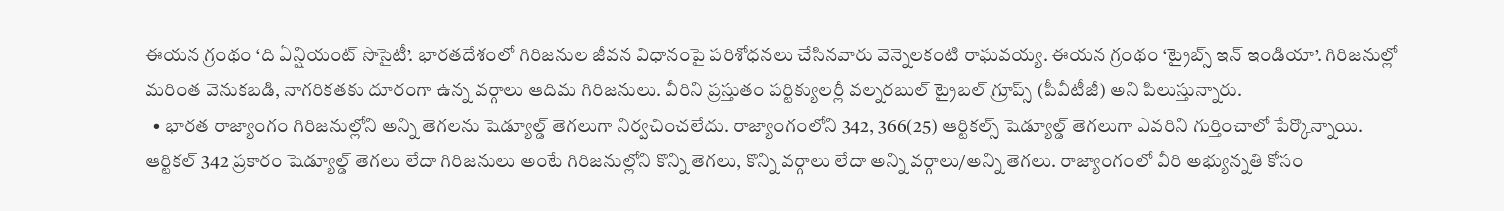ఈయన గ్రంథం ‘ది ఏన్షియంట్‌ సొసైటీ’. భారతదేశంలో గిరిజనుల జీవన విధానంపై పరిశోధనలు చేసినవారు వెన్నెలకంటి రాఘవయ్య. ఈయన గ్రంథం ‘ట్రైబ్స్‌ ఇన్‌ ఇండియా’. గిరిజనుల్లో మరింత వెనుకబడి, నాగరికతకు దూరంగా ఉన్న వర్గాలు ఆదిమ గిరిజనులు. వీరిని ప్రస్తుతం పర్టిక్యులర్లీ వల్నరబుల్‌ ట్రైబల్‌ గ్రూప్స్‌ (పీవీటీజీ) అని పిలుస్తున్నారు.
  • భారత రాజ్యాంగం గిరిజనుల్లోని అన్ని తెగలను షెడ్యూల్డ్‌ తెగలుగా నిర్వచించలేదు. రాజ్యాంగంలోని 342, 366(25) ఆర్టికల్స్‌ షెడ్యూల్డ్‌ తెగలుగా ఎవరిని గుర్తించాలో పేర్కొన్నాయి. ఆర్టికల్‌ 342 ప్రకారం షెడ్యూల్డ్‌ తెగలు లేదా గిరిజనులు అంటే గిరిజనుల్లోని కొన్ని తెగలు, కొన్ని వర్గాలు లేదా అన్ని వర్గాలు/అన్ని తెగలు. రాజ్యాంగంలో వీరి అభ్యున్నతి కోసం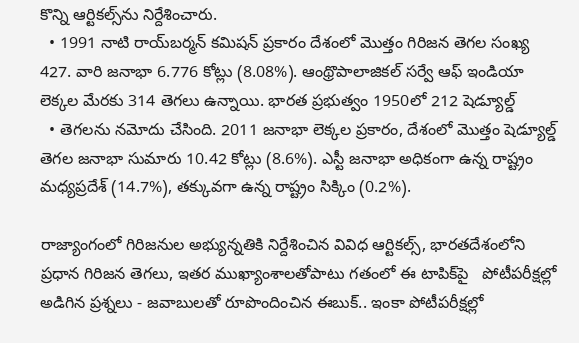కొన్ని ఆర్టికల్స్‌ను నిర్దేశించారు.
  • 1991 నాటి రాయ్‌బర్మన్‌ కమిషన్‌ ప్రకారం దేశంలో మొత్తం గిరిజన తెగల సంఖ్య 427. వారి జనాభా 6.776 కోట్లు (8.08%). ఆంథ్రొపాలాజికల్‌ సర్వే ఆఫ్‌ ఇండియా లెక్కల మేరకు 314 తెగలు ఉన్నాయి. భారత ప్రభుత్వం 1950లో 212 షెడ్యూల్డ్‌
  • తెగలను నమోదు చేసింది. 2011 జనాభా లెక్కల ప్రకారం, దేశంలో మొత్తం షెడ్యూల్డ్‌ తెగల జనాభా సుమారు 10.42 కోట్లు (8.6%). ఎస్టీ జనాభా అధికంగా ఉన్న రాష్ట్రం మధ్యప్రదేశ్‌ (14.7%), తక్కువగా ఉన్న రాష్ట్రం సిక్కిం (0.2%).

రాజ్యాంగంలో గిరిజనుల అభ్యున్నతికి నిర్దేశించిన వివిధ ఆర్టికల్స్, భారతదేశంలోని ప్రధాన గిరిజన తెగలు, ఇతర ముఖ్యాంశాలతోపాటు గతంలో ఈ టాపిక్‌పై   పోటీపరీక్షల్లో అడిగిన ప్రశ్నలు - జవాబులతో రూపొందించిన ఈబుక్‌.. ఇంకా పోటీపరీక్షల్లో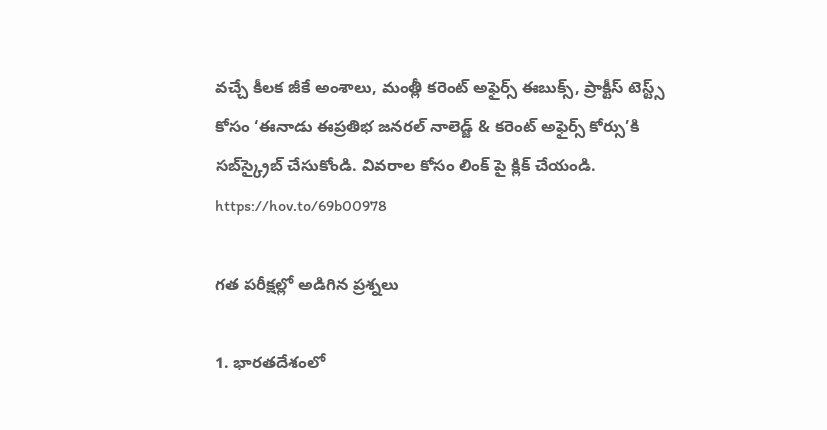వచ్చే కీలక జీకే అంశాలు, మంత్లీ కరెంట్‌ అఫైర్స్‌ ఈబుక్స్, ప్రాక్టీస్‌ టెస్ట్స్‌ కోసం ‘ఈనాడు ఈప్రతిభ జనరల్‌ నాలెడ్జ్‌ & కరెంట్‌ అఫైర్స్‌ కోర్సు’కి సబ్‌స్క్రైబ్‌ చేసుకోండి. వివరాల కోసం లింక్ పై క్లిక్ చేయండి. https://hov.to/69b00978

గత పరీక్షల్లో అడిగిన ప్రశ్నలు

1. భారతదేశంలో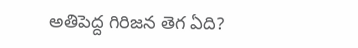అతిపెద్ద గిరిజన తెగ ఏది?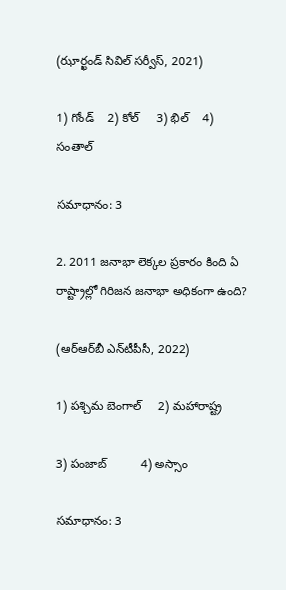(ఝార్ఖండ్‌ సివిల్‌ సర్వీస్, 2021)

1) గోండ్‌    2) కోల్‌     3) భిల్‌    4) సంతాల్‌

సమాధానం: 3

2. 2011 జనాభా లెక్కల ప్రకారం కింది ఏ రాష్ట్రాల్లో గిరిజన జనాభా అధికంగా ఉంది?

(ఆర్‌ఆర్‌బీ ఎన్‌టీపీసీ, 2022)

1) పశ్చిమ బెంగాల్‌     2) మహారాష్ట్ర

3) పంజాబ్‌          4) అస్సాం

సమాధానం: 3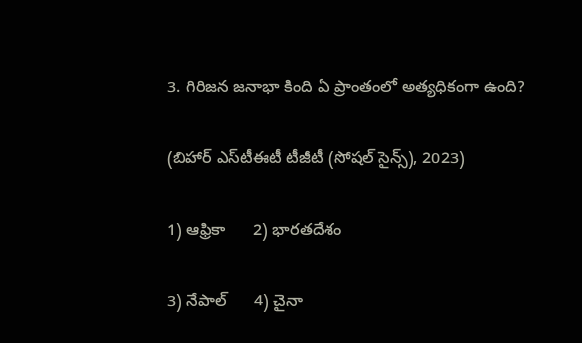3. గిరిజన జనాభా కింది ఏ ప్రాంతంలో అత్యధికంగా ఉంది?

(బిహార్‌ ఎస్‌టీఈటీ టీజీటీ (సోషల్‌ సైన్స్‌), 2023)

1) ఆఫ్రికా      2) భారతదేశం

3) నేపాల్‌      4) చైనా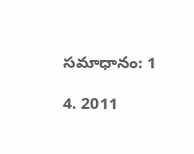సమాధానం: 1

4. 2011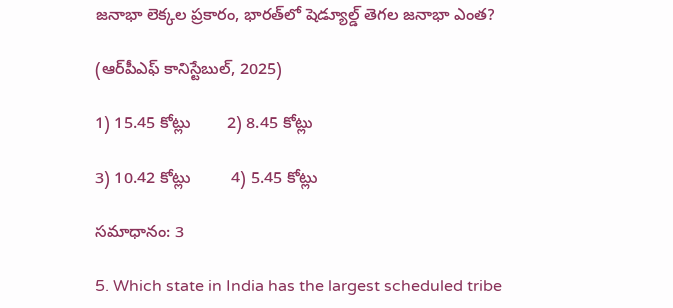జనాభా లెక్కల ప్రకారం, భారత్‌లో షెడ్యూల్డ్‌ తెగల జనాభా ఎంత?

(ఆర్‌పీఎఫ్‌ కానిస్టేబుల్, 2025)

1) 15.45 కోట్లు        2) 8.45 కోట్లు

3) 10.42 కోట్లు         4) 5.45 కోట్లు

సమాధానం: 3

5. Which state in India has the largest scheduled tribe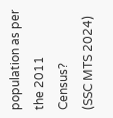population as per the 2011 Census?
(SSC MTS 2024)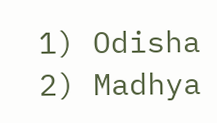1) Odisha        2) Madhya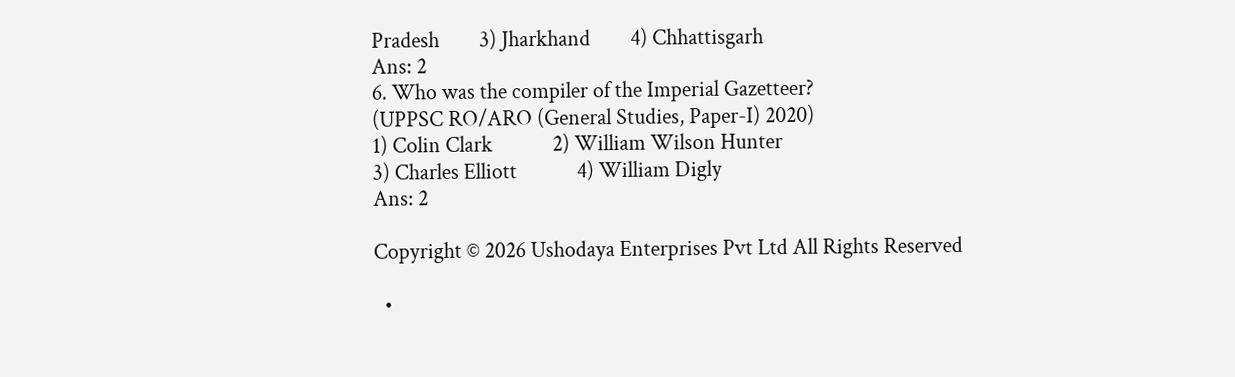Pradesh        3) Jharkhand        4) Chhattisgarh
Ans: 2
6. Who was the compiler of the Imperial Gazetteer?
(UPPSC RO/ARO (General Studies, Paper-I) 2020)
1) Colin Clark            2) William Wilson Hunter
3) Charles Elliott            4) William Digly
Ans: 2

Copyright © 2026 Ushodaya Enterprises Pvt Ltd All Rights Reserved

  •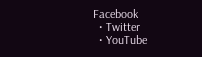Facebook
  • Twitter
  • YouTube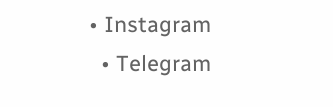• Instagram
  • Telegram